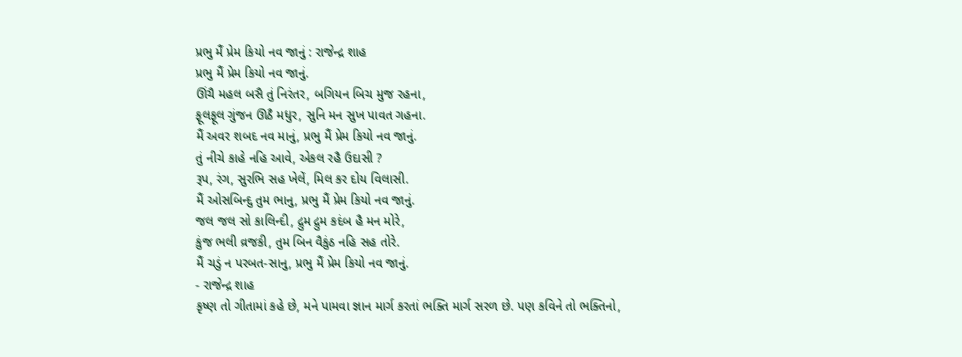પ્રભુ મૈં પ્રેમ કિયો નવ જાનું : રાજેન્દ્ર શાહ
પ્રભુ મૈં પ્રેમ કિયો નવ જાનું.
ઊંચૈ મહલ બસૈ તું નિરંતર, બગિયન બિચ મુજ રહના,
ફૂલફૂલ ગુંજન ઊઠૈ મધુર, સુનિ મન સુખ પાવત ગહના.
મૈં અવર શબદ નવ માનું, પ્રભુ મૈં પ્રેમ કિયો નવ જાનું.
તું નીચે કાહે નહિ આવે, એકલ રહૈ ઉદાસી ?
રૂપ, રંગ, સુરભિ સહ ખેલેં, મિલ કર દોય વિલાસી.
મૈં ઓસબિન્દુ તુમ ભાનુ, પ્રભુ મૈં પ્રેમ કિયો નવ જાનું.
જલ જલ સો કાલિન્દી, દ્રુમ દ્રુમ કદંબ હૈ મન મોરે,
કુંજ ભલી વ્રજકી, તુમ બિન વૈકુંઠ નહિ સહ તોરે.
મૈં ચડું ન પરબત-સાનુ, પ્રભુ મૈં પ્રેમ કિયો નવ જાનું.
- રાજેન્દ્ર શાહ
કૃષ્ણ તો ગીતામાં કહે છે, મને પામવા જ્ઞાન માર્ગ કરતાં ભક્તિ માર્ગ સરળ છે. પણ કવિને તો ભક્તિનો,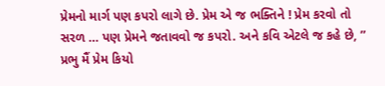પ્રેમનો માર્ગ પણ કપરો લાગે છે. પ્રેમ એ જ ભક્તિને ! પ્રેમ કરવો તો સરળ … પણ પ્રેમને જતાવવો જ કપરો. અને કવિ એટલે જ કહે છે, ” પ્રભુ મૈં પ્રેમ કિયો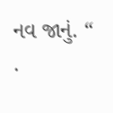નવ જાનું. “
.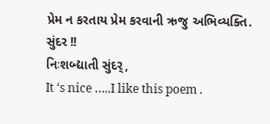પ્રેમ ન કરતાય પ્રેમ કરવાની ઋજુ અભિવ્યક્તિ.
સુંદર !!
નિઃશબ્દ્યાતી સુંદર્,
It ‘s nice …..I like this poem .